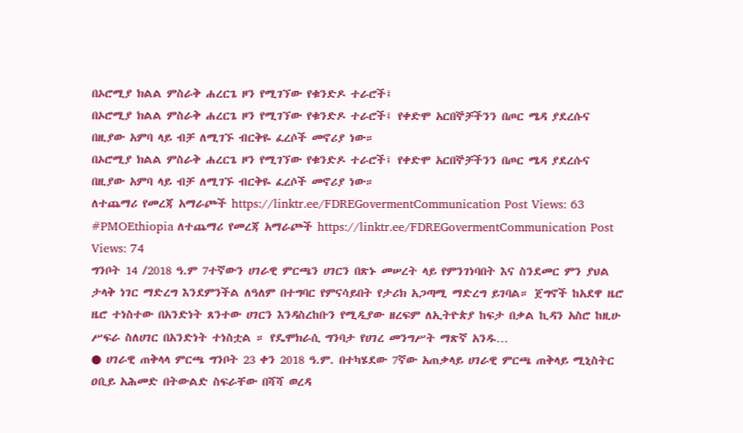በኦሮሚያ ክልል ምስራቅ ሐረርጌ ዞን የሚገኘው የቁንድዶ ተራሮች፤
በኦሮሚያ ክልል ምስራቅ ሐረርጌ ዞን የሚገኘው የቁንድዶ ተራሮች፤ የቀድሞ አርበኞቻችንን በጦር ሜዳ ያደረሱና በዚያው አምባ ላይ ብቻ ለሚገኙ ብርቅዬ ፈረሶች መኖሪያ ነው።
በኦሮሚያ ክልል ምስራቅ ሐረርጌ ዞን የሚገኘው የቁንድዶ ተራሮች፤ የቀድሞ አርበኞቻችንን በጦር ሜዳ ያደረሱና በዚያው አምባ ላይ ብቻ ለሚገኙ ብርቅዬ ፈረሶች መኖሪያ ነው።
ለተጨማሪ የመረጃ አማራጮች https://linktr.ee/FDREGovermentCommunication Post Views: 63
#PMOEthiopia ለተጨማሪ የመረጃ አማራጮች https://linktr.ee/FDREGovermentCommunication Post Views: 74
ግንቦት 14 /2018 ዓ.ም 7ተኛውን ሀገራዊ ምርጫን ሀገርን በጽኑ መሠረት ላይ የምንገነባበት እና ስንደመር ምን ያህል ታላቅ ነገር ማድረግ እንደምንችል ለዓለም በተግባር የምናሳይበት የታሪክ አጋጣሚ ማድረግ ይገባል። ጀግኖች ከአደዋ ዜሮ ዜሮ ተነስተው በአንድነት ጸንተው ሀገርን እንዳስረከቡን የሚዲያው ዘረፍም ለኢትዮጵያ ከፍታ በቃል ኪዳን አስሮ ከዚሁ ሥፍራ ስለሀገር በአንድነት ተነስቷል ። የዴሞክራሲ ግንባታ የሀገረ መንግሥት ማጽኛ አንዱ…
● ሀገራዊ ጠቅላላ ምርጫ ግንቦት 23 ቀን 2018 ዓ.ም. በተካሄደው 7ኛው አጠቃላይ ሀገራዊ ምርጫ ጠቅላይ ሚኒስትር ዐቢይ አሕመድ በትውልድ ስፍራቸው በሻሻ ወረዳ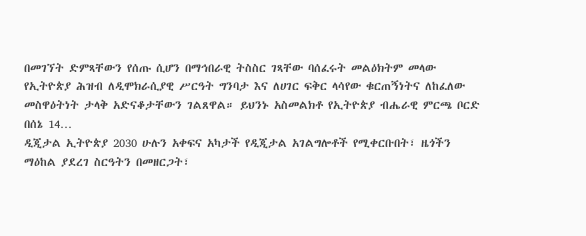በመገኘት ድምጻቸውን የሰጡ ሲሆን በማኅበራዊ ትስስር ገጻቸው ባሰፈሩት መልዕክትም መላው የኢትዮጵያ ሕዝብ ለዲሞክራሲያዊ ሥርዓት ግንባታ እና ለሀገር ፍቅር ላሳየው ቁርጠኝነትና ለከፈለው መስዋዕትነት ታላቅ አድናቆታቸውን ገልጸዋል። ይህንኑ አስመልክቶ የኢትዮጵያ ብሔራዊ ምርጫ ቦርድ በሰኔ 14…
ዲጂታል ኢትዮጵያ 2030 ሁሉን አቀፍና አካታች የዲጂታል አገልግሎቶች የሚቀርቡበት፣ ዜጎችን ማዕከል ያደረገ ስርዓትን በመዘርጋት፣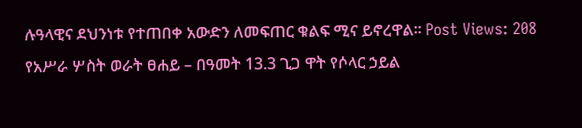ሉዓላዊና ደህንነቱ የተጠበቀ አውድን ለመፍጠር ቁልፍ ሚና ይኖረዋል። Post Views: 208
የአሥራ ሦስት ወራት ፀሐይ – በዓመት 13.3 ጊጋ ዋት የሶላር ኃይል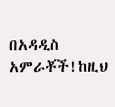በአዳዲስ አምራቾች!ከዚህ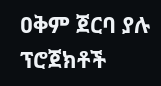ዐቅም ጀርባ ያሉ ፕሮጀክቶች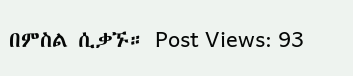በምስል ሲቃኙ። Post Views: 93